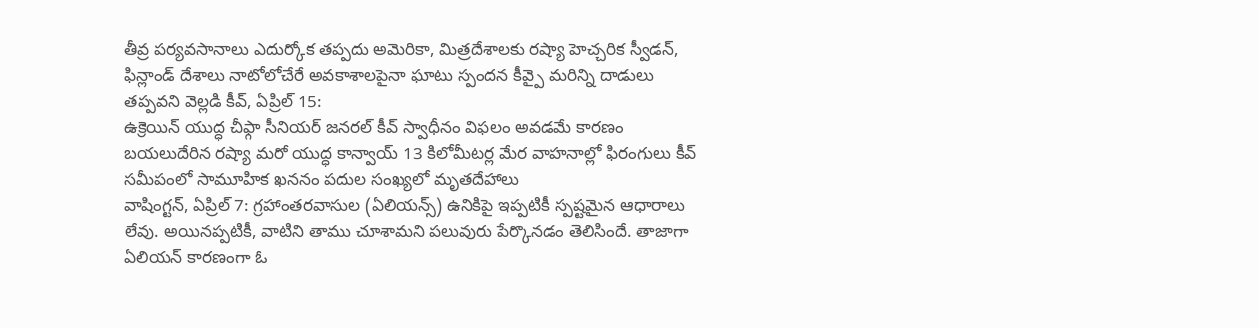తీవ్ర పర్యవసానాలు ఎదుర్కోక తప్పదు అమెరికా, మిత్రదేశాలకు రష్యా హెచ్చరిక స్వీడన్, ఫిన్లాండ్ దేశాలు నాటోలోచేరే అవకాశాలపైనా ఘాటు స్పందన కీవ్పై మరిన్ని దాడులు తప్పవని వెల్లడి కీవ్, ఏప్రిల్ 15:
ఉక్రెయిన్ యుద్ధ చీఫ్గా సీనియర్ జనరల్ కీవ్ స్వాధీనం విఫలం అవడమే కారణం బయలుదేరిన రష్యా మరో యుద్ధ కాన్వాయ్ 13 కిలోమీటర్ల మేర వాహనాల్లో ఫిరంగులు కీవ్ సమీపంలో సామూహిక ఖననం పదుల సంఖ్యలో మృతదేహాలు
వాషింగ్టన్, ఏప్రిల్ 7: గ్రహాంతరవాసుల (ఏలియన్స్) ఉనికిపై ఇప్పటికీ స్పష్టమైన ఆధారాలు లేవు. అయినప్పటికీ, వాటిని తాము చూశామని పలువురు పేర్కొనడం తెలిసిందే. తాజాగా ఏలియన్ కారణంగా ఓ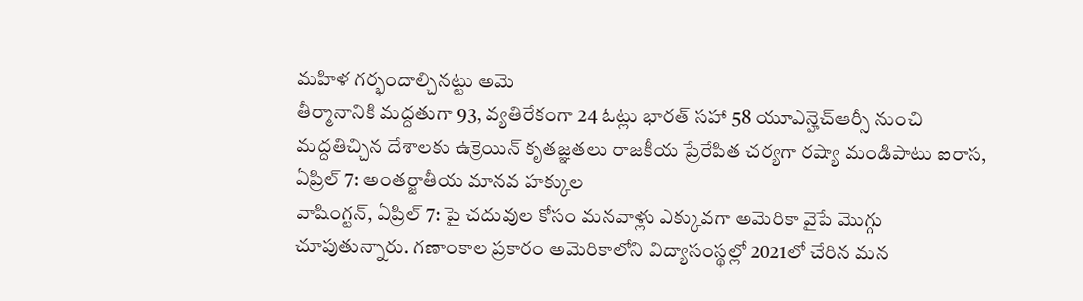మహిళ గర్భందాల్చినట్టు అమె
తీర్మానానికి మద్దతుగా 93, వ్యతిరేకంగా 24 ఓట్లు భారత్ సహా 58 యూఎన్హెచ్ఆర్సీ నుంచి మద్దతిచ్చిన దేశాలకు ఉక్రెయిన్ కృతజ్ఞతలు రాజకీయ ప్రేరేపిత చర్యగా రష్యా మండిపాటు ఐరాస, ఏప్రిల్ 7: అంతర్జాతీయ మానవ హక్కుల
వాషింగ్టన్, ఏప్రిల్ 7: పై చదువుల కోసం మనవాళ్లు ఎక్కువగా అమెరికా వైపే మొగ్గు చూపుతున్నారు. గణాంకాల ప్రకారం అమెరికాలోని విద్యాసంస్థల్లో 2021లో చేరిన మన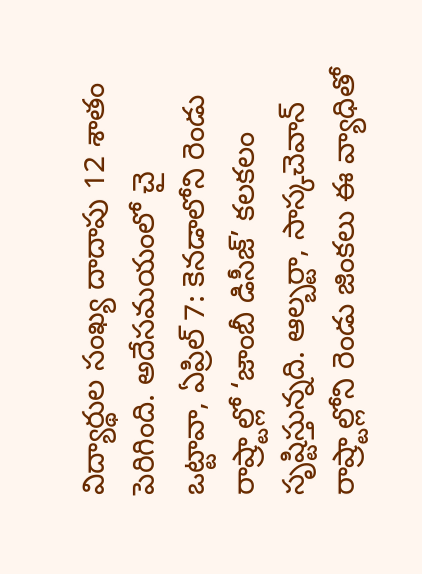విద్యార్థుల సంఖ్య దాదాపు 12 శాతం పెరిగింది. అదేసమయంలో చై
ఒట్టావా, ఏప్రిల్ 7: కెనడాలోని రెండు రాష్ర్టాల్లో ‘జాంబీ డిసీజ్’ కలకలం సృష్టిస్తున్నది. ఆల్బర్టా, సాస్కచెవాన్ రాష్ర్టాల్లోని రెండు జింకలు ఈ వ్యాధితో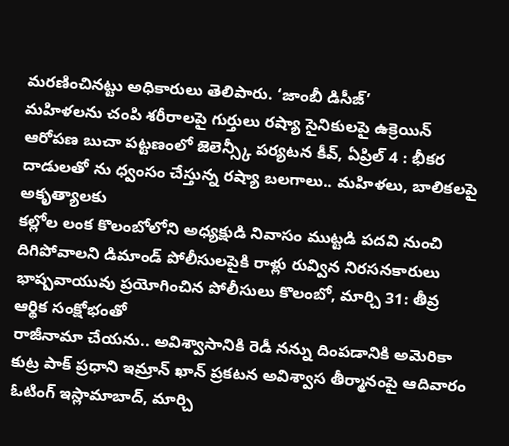మరణించినట్టు అధికారులు తెలిపారు. ‘జాంబీ డిసీజ్’
మహిళలను చంపి శరీరాలపై గుర్తులు రష్యా సైనికులపై ఉక్రెయిన్ ఆరోపణ బుచా పట్టణంలో జెలెన్స్కీ పర్యటన కీవ్, ఏప్రిల్ 4 : భీకర దాడులతో ను ధ్వంసం చేస్తున్న రష్యా బలగాలు.. మహిళలు, బాలికలపై అకృత్యాలకు
కల్లోల లంక కొలంబోలోని అధ్యక్షుడి నివాసం ముట్టడి పదవి నుంచి దిగిపోవాలని డిమాండ్ పోలీసులపైకి రాళ్లు రువ్విన నిరసనకారులు భాష్పవాయువు ప్రయోగించిన పోలీసులు కొలంబో, మార్చి 31: తీవ్ర ఆర్థిక సంక్షోభంతో
రాజీనామా చేయను.. అవిశ్వాసానికి రెడీ నన్ను దింపడానికి అమెరికా కుట్ర పాక్ ప్రధాని ఇమ్రాన్ ఖాన్ ప్రకటన అవిశ్వాస తీర్మానంపై ఆదివారం ఓటింగ్ ఇస్లామాబాద్, మార్చి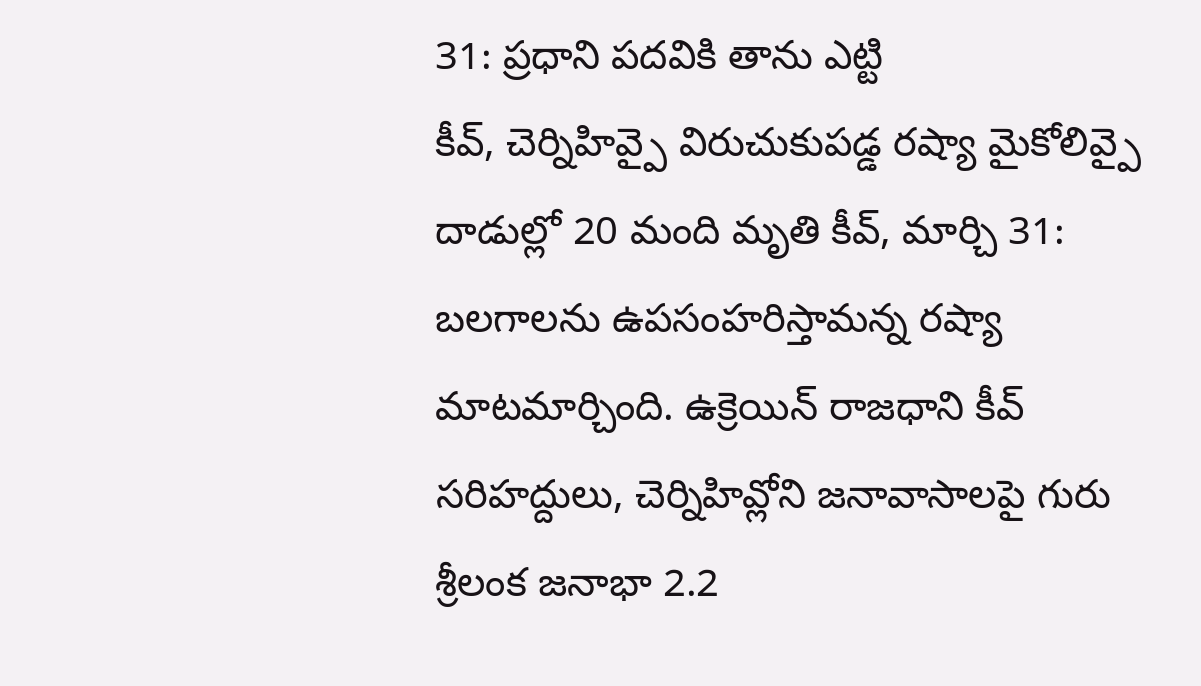31: ప్రధాని పదవికి తాను ఎట్టి
కీవ్, చెర్నిహివ్పై విరుచుకుపడ్డ రష్యా మైకోలివ్పై దాడుల్లో 20 మంది మృతి కీవ్, మార్చి 31: బలగాలను ఉపసంహరిస్తామన్న రష్యా మాటమార్చింది. ఉక్రెయిన్ రాజధాని కీవ్ సరిహద్దులు, చెర్నిహివ్లోని జనావాసాలపై గురు
శ్రీలంక జనాభా 2.2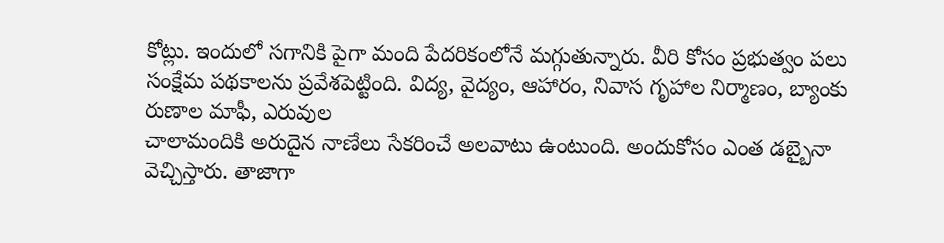కోట్లు. ఇందులో సగానికి పైగా మంది పేదరికంలోనే మగ్గుతున్నారు. వీరి కోసం ప్రభుత్వం పలు సంక్షేమ పథకాలను ప్రవేశపెట్టింది. విద్య, వైద్యం, ఆహారం, నివాస గృహాల నిర్మాణం, బ్యాంకు రుణాల మాఫీ, ఎరువుల
చాలామందికి అరుదైన నాణేలు సేకరించే అలవాటు ఉంటుంది. అందుకోసం ఎంత డబ్బైనా వెచ్చిస్తారు. తాజాగా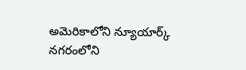అమెరికాలోని న్యూయార్క్ నగరంలోని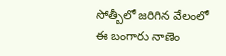సోత్బీలో జరిగిన వేలంలో ఈ బంగారు నాణెం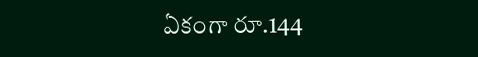ఏకంగా రూ.144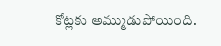కోట్లకు అమ్ముడుపోయింది.